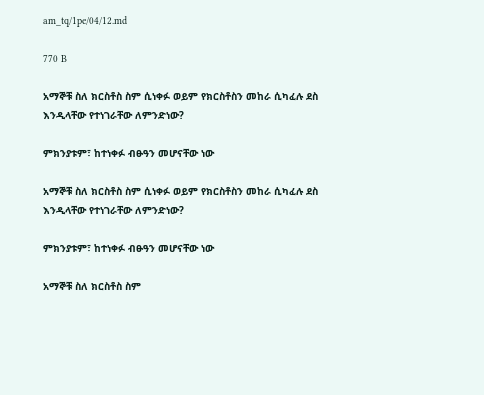am_tq/1pe/04/12.md

770 B

አማኞቹ ስለ ክርስቶስ ስም ሲነቀፉ ወይም የክርስቶስን መከራ ሲካፈሉ ደስ እንዲላቸው የተነገራቸው ለምንድነው?

ምክንያቱም፣ ከተነቀፉ ብፁዓን መሆናቸው ነው

አማኞቹ ስለ ክርስቶስ ስም ሲነቀፉ ወይም የክርስቶስን መከራ ሲካፈሉ ደስ እንዲላቸው የተነገራቸው ለምንድነው?

ምክንያቱም፣ ከተነቀፉ ብፁዓን መሆናቸው ነው

አማኞቹ ስለ ክርስቶስ ስም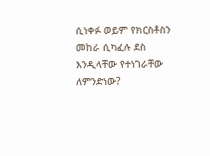ሲነቀፉ ወይም የክርስቶስን መከራ ሲካፈሉ ደስ እንዲላቸው የተነገራቸው ለምንድነው?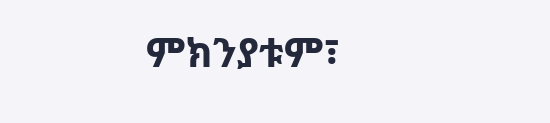ምክንያቱም፣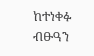ከተነቀፉ ብፁዓን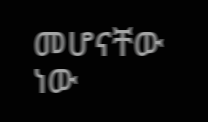መሆናቸው ነው